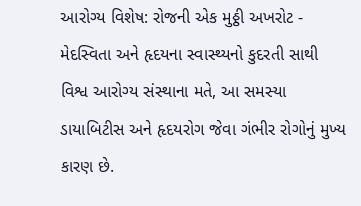આરોગ્ય વિશેષ: રોજની એક મુઠ્ઠી અખરોટ - મેદસ્વિતા અને હૃદયના સ્વાસ્થ્યનો કુદરતી સાથી
વિશ્વ આરોગ્ય સંસ્થાના મતે, આ સમસ્યા ડાયાબિટીસ અને હૃદયરોગ જેવા ગંભીર રોગોનું મુખ્ય કારણ છે.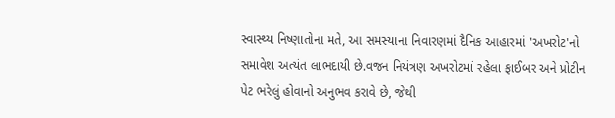સ્વાસ્થ્ય નિષ્ણાતોના મતે, આ સમસ્યાના નિવારણમાં દૈનિક આહારમાં 'અખરોટ'નો સમાવેશ અત્યંત લાભદાયી છે.વજન નિયંત્રણ અખરોટમાં રહેલા ફાઈબર અને પ્રોટીન પેટ ભરેલું હોવાનો અનુભવ કરાવે છે, જેથી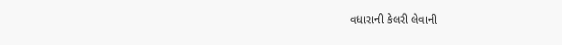વધારાની કેલરી લેવાની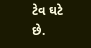ટેવ ઘટે છે.